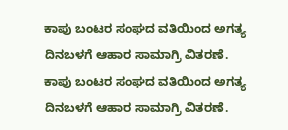ಕಾಪು ಬಂಟರ ಸಂಘದ ವತಿಯಿಂದ ಅಗತ್ಯ ದಿನಬಳಗೆ ಆಹಾರ ಸಾಮಾಗ್ರಿ ವಿತರಣೆ.
ಕಾಪು ಬಂಟರ ಸಂಘದ ವತಿಯಿಂದ ಅಗತ್ಯ ದಿನಬಳಗೆ ಆಹಾರ ಸಾಮಾಗ್ರಿ ವಿತರಣೆ.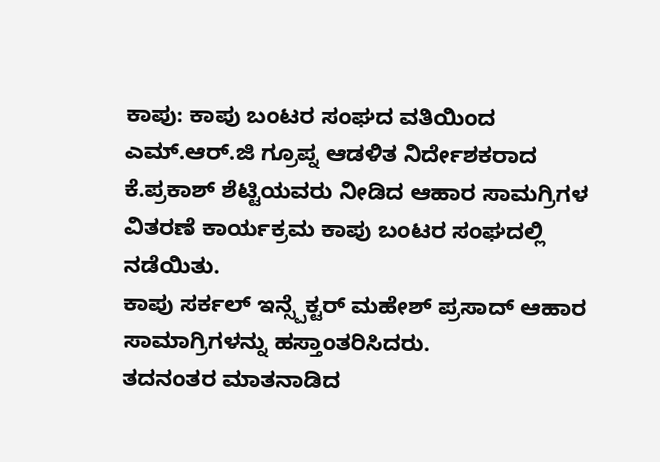ಕಾಪು: ಕಾಪು ಬಂಟರ ಸಂಘದ ವತಿಯಿಂದ ಎಮ್.ಆರ್.ಜಿ ಗ್ರೂಪ್ನ ಆಡಳಿತ ನಿರ್ದೇಶಕರಾದ ಕೆ.ಪ್ರಕಾಶ್ ಶೆಟ್ಟಿಯವರು ನೀಡಿದ ಆಹಾರ ಸಾಮಗ್ರಿಗಳ ವಿತರಣೆ ಕಾರ್ಯಕ್ರಮ ಕಾಪು ಬಂಟರ ಸಂಘದಲ್ಲಿ ನಡೆಯಿತು.
ಕಾಪು ಸರ್ಕಲ್ ಇನ್ಸ್ಪೆಕ್ಟರ್ ಮಹೇಶ್ ಪ್ರಸಾದ್ ಆಹಾರ ಸಾಮಾಗ್ರಿಗಳನ್ನು ಹಸ್ತಾಂತರಿಸಿದರು.
ತದನಂತರ ಮಾತನಾಡಿದ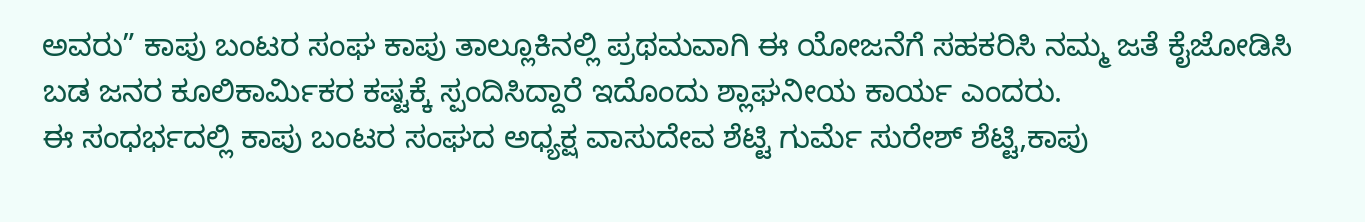ಅವರು” ಕಾಪು ಬಂಟರ ಸಂಘ ಕಾಪು ತಾಲ್ಲೂಕಿನಲ್ಲಿ ಪ್ರಥಮವಾಗಿ ಈ ಯೋಜನೆಗೆ ಸಹಕರಿಸಿ ನಮ್ಮ ಜತೆ ಕೈಜೋಡಿಸಿ ಬಡ ಜನರ ಕೂಲಿಕಾರ್ಮಿಕರ ಕಷ್ಟಕ್ಕೆ ಸ್ಪಂದಿಸಿದ್ದಾರೆ ಇದೊಂದು ಶ್ಲಾಘನೀಯ ಕಾರ್ಯ ಎಂದರು.
ಈ ಸಂಧರ್ಭದಲ್ಲಿ ಕಾಪು ಬಂಟರ ಸಂಘದ ಅಧ್ಯಕ್ಷ ವಾಸುದೇವ ಶೆಟ್ಟಿ ಗುರ್ಮೆ ಸುರೇಶ್ ಶೆಟ್ಟಿ,ಕಾಪು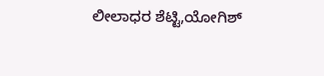ಲೀಲಾಧರ ಶೆಟ್ಟಿ,ಯೋಗಿಶ್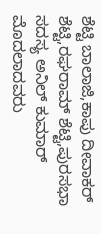ಶೆಟ್ಟಿ ಬಾಲಾಜಿ,ಕಾಪು ದೀವಾಕರ್ ಶೆಟ್ಟಿ,ರಘರಾಮ್ ಶೆಟ್ಟಿ,ಪುರಸಭಾ ಸದಸ್ಯ ಅನಿಲ್ ಕುಮಾರ್ ಮೊದಲಾದವರು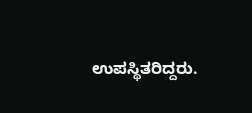ಉಪಸ್ಥಿತರಿದ್ದರು.